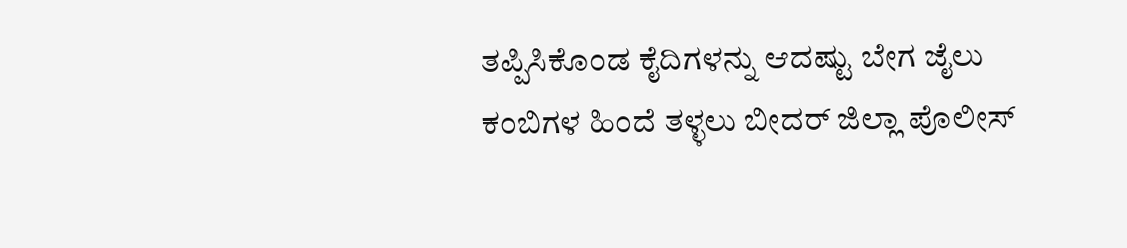ತಪ್ಪಿಸಿಕೊಂಡ ಕೈದಿಗಳನ್ನು ಆದಷ್ಟು ಬೇಗ ಜೈಲು ಕಂಬಿಗಳ ಹಿಂದೆ ತಳ್ಳಲು ಬೀದರ್‌ ಜಿಲ್ಲಾ ಪೊಲೀಸ್‌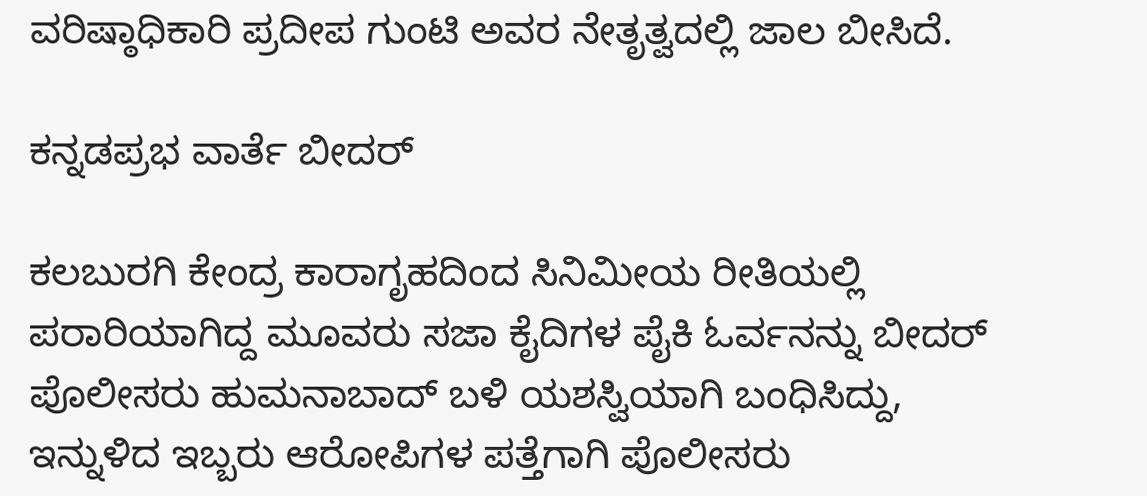ವರಿಷ್ಠಾಧಿಕಾರಿ ಪ್ರದೀಪ ಗುಂಟಿ ಅವರ ನೇತೃತ್ವದಲ್ಲಿ ಜಾಲ ಬೀಸಿದೆ.

ಕನ್ನಡಪ್ರಭ ವಾರ್ತೆ ಬೀದರ್‌

ಕಲಬುರಗಿ ಕೇಂದ್ರ ಕಾರಾಗೃಹದಿಂದ ಸಿನಿಮೀಯ ರೀತಿಯಲ್ಲಿ ಪರಾರಿಯಾಗಿದ್ದ ಮೂವರು ಸಜಾ ಕೈದಿಗಳ ಪೈಕಿ ಓರ್ವನನ್ನು ಬೀದರ್‌ ಪೊಲೀಸರು ಹುಮನಾಬಾದ್‌ ಬಳಿ ಯಶಸ್ವಿಯಾಗಿ ಬಂಧಿಸಿದ್ದು, ಇನ್ನುಳಿದ ಇಬ್ಬರು ಆರೋಪಿಗಳ ಪತ್ತೆಗಾಗಿ ಪೊಲೀಸರು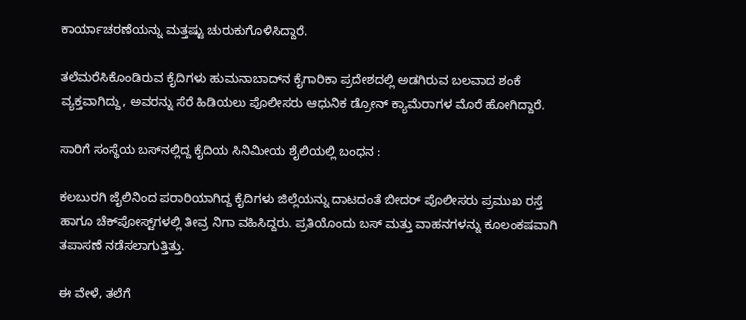ಕಾರ್ಯಾಚರಣೆಯನ್ನು ಮತ್ತಷ್ಟು ಚುರುಕುಗೊಳಿಸಿದ್ದಾರೆ.

ತಲೆಮರೆಸಿಕೊಂಡಿರುವ ಕೈದಿಗಳು ಹುಮನಾಬಾದ್‌ನ ಕೈಗಾರಿಕಾ ಪ್ರದೇಶದಲ್ಲಿ ಅಡಗಿರುವ ಬಲವಾದ ಶಂಕೆ ವ್ಯಕ್ತವಾಗಿದ್ದು, ಅವರನ್ನು ಸೆರೆ ಹಿಡಿಯಲು ಪೊಲೀಸರು ಆಧುನಿಕ ಡ್ರೋನ್‌ ಕ್ಯಾಮೆರಾಗಳ ಮೊರೆ ಹೋಗಿದ್ದಾರೆ.

ಸಾರಿಗೆ ಸಂಸ್ಥೆಯ ಬಸ್‌ನಲ್ಲಿದ್ದ ಕೈದಿಯ ಸಿನಿಮೀಯ ಶೈಲಿಯಲ್ಲಿ ಬಂಧನ :

ಕಲಬುರಗಿ ಜೈಲಿನಿಂದ ಪರಾರಿಯಾಗಿದ್ದ ಕೈದಿಗಳು ಜಿಲ್ಲೆಯನ್ನು ದಾಟದಂತೆ ಬೀದರ್‌ ಪೊಲೀಸರು ಪ್ರಮುಖ ರಸ್ತೆ ಹಾಗೂ ಚೆಕ್‌ಪೋಸ್ಟ್‌ಗಳಲ್ಲಿ ತೀವ್ರ ನಿಗಾ ವಹಿಸಿದ್ದರು. ಪ್ರತಿಯೊಂದು ಬಸ್‌ ಮತ್ತು ವಾಹನಗಳನ್ನು ಕೂಲಂಕಷವಾಗಿ ತಪಾಸಣೆ ನಡೆಸಲಾಗುತ್ತಿತ್ತು.

ಈ ವೇಳೆ, ತಲೆಗೆ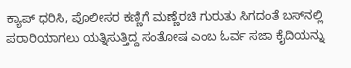ಕ್ಯಾಪ್‌ ಧರಿಸಿ, ಪೊಲೀಸರ ಕಣ್ಣಿಗೆ ಮಣ್ಣೆರಚಿ ಗುರುತು ಸಿಗದಂತೆ ಬಸ್‌ನಲ್ಲಿ ಪರಾರಿಯಾಗಲು ಯತ್ನಿಸುತ್ತಿದ್ದ ಸಂತೋಷ ಎಂಬ ಓರ್ವ ಸಜಾ ಕೈದಿಯನ್ನು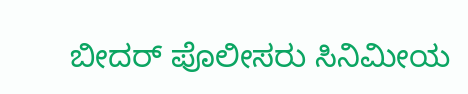ಬೀದರ್‌ ಪೊಲೀಸರು ಸಿನಿಮೀಯ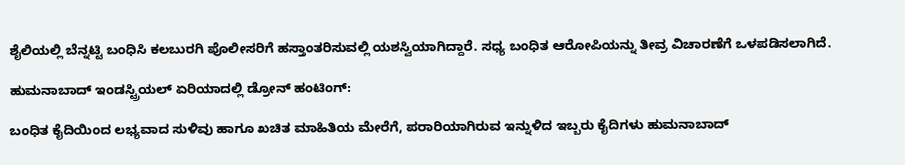ಶೈಲಿಯಲ್ಲಿ ಬೆನ್ನಟ್ಟಿ ಬಂಧಿಸಿ ಕಲಬುರಗಿ ಪೊಲೀಸರಿಗೆ ಹಸ್ತಾಂತರಿಸುವಲ್ಲಿ ಯಶಸ್ವಿಯಾಗಿದ್ದಾರೆ. ಸಧ್ಯ ಬಂಧಿತ ಆರೋಪಿಯನ್ನು ತೀವ್ರ ವಿಚಾರಣೆಗೆ ಒಳಪಡಿಸಲಾಗಿದೆ.

ಹುಮನಾಬಾದ್‌ ಇಂಡಸ್ಟ್ರಿಯಲ್‌ ಏರಿಯಾದಲ್ಲಿ ಡ್ರೋನ್‌ ಹಂಟಿಂಗ್‌:

ಬಂಧಿತ ಕೈದಿಯಿಂದ ಲಭ್ಯವಾದ ಸುಳಿವು ಹಾಗೂ ಖಚಿತ ಮಾಹಿತಿಯ ಮೇರೆಗೆ, ಪರಾರಿಯಾಗಿರುವ ಇನ್ನುಳಿದ ಇಬ್ಬರು ಕೈದಿಗಳು ಹುಮನಾಬಾದ್‌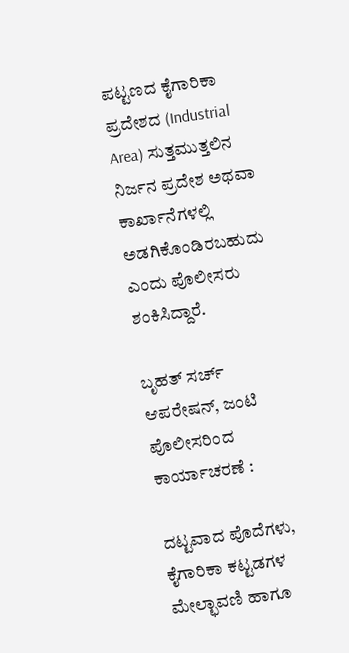ಪಟ್ಟಣದ ಕೈಗಾರಿಕಾ ಪ್ರದೇಶದ (Industrial Area) ಸುತ್ತಮುತ್ತಲಿನ ನಿರ್ಜನ ಪ್ರದೇಶ ಅಥವಾ ಕಾರ್ಖಾನೆಗಳಲ್ಲಿ ಅಡಗಿಕೊಂಡಿರಬಹುದು ಎಂದು ಪೊಲೀಸರು ಶಂಕಿಸಿದ್ದಾರೆ.

ಬೃಹತ್‌ ಸರ್ಚ್‌ ಆಪರೇಷನ್‌, ಜಂಟಿ ಪೊಲೀಸರಿಂದ ಕಾರ್ಯಾಚರಣೆ :

ದಟ್ಟವಾದ ಪೊದೆಗಳು, ಕೈಗಾರಿಕಾ ಕಟ್ಟಡಗಳ ಮೇಲ್ಛಾವಣಿ ಹಾಗೂ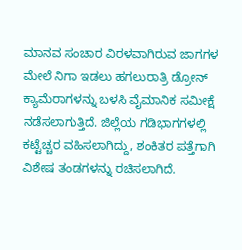ಮಾನವ ಸಂಚಾರ ವಿರಳವಾಗಿರುವ ಜಾಗಗಳ ಮೇಲೆ ನಿಗಾ ಇಡಲು ಹಗಲುರಾತ್ರಿ ಡ್ರೋನ್‌ ಕ್ಯಾಮೆರಾಗಳನ್ನು ಬಳಸಿ ವೈಮಾನಿಕ ಸಮೀಕ್ಷೆ ನಡೆಸಲಾಗುತ್ತಿದೆ. ಜಿಲ್ಲೆಯ ಗಡಿಭಾಗಗಳಲ್ಲಿ ಕಟ್ಟೆಚ್ಚರ ವಹಿಸಲಾಗಿದ್ದು, ಶಂಕಿತರ ಪತ್ತೆಗಾಗಿ ವಿಶೇಷ ತಂಡಗಳನ್ನು ರಚಿಸಲಾಗಿದೆ.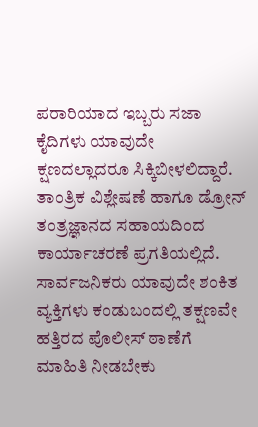ಪರಾರಿಯಾದ ಇಬ್ಬರು ಸಜಾ ಕೈದಿಗಳು ಯಾವುದೇ ಕ್ಷಣದಲ್ಲಾದರೂ ಸಿಕ್ಕಿಬೀಳಲಿದ್ದಾರೆ. ತಾಂತ್ರಿಕ ವಿಶ್ಲೇಷಣೆ ಹಾಗೂ ಡ್ರೋನ್‌ ತಂತ್ರಜ್ಞಾನದ ಸಹಾಯದಿಂದ ಕಾರ್ಯಾಚರಣೆ ಪ್ರಗತಿಯಲ್ಲಿದೆ. ಸಾರ್ವಜನಿಕರು ಯಾವುದೇ ಶಂಕಿತ ವ್ಯಕ್ತಿಗಳು ಕಂಡುಬಂದಲ್ಲಿ ತಕ್ಷಣವೇ ಹತ್ತಿರದ ಪೊಲೀಸ್ ಠಾಣೆಗೆ ಮಾಹಿತಿ ನೀಡಬೇಕು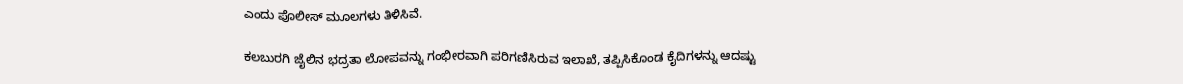ಎಂದು ಪೊಲೀಸ್‌ ಮೂಲಗಳು ತಿಳಿಸಿವೆ.

ಕಲಬುರಗಿ ಜೈಲಿನ ಭದ್ರತಾ ಲೋಪವನ್ನು ಗಂಭೀರವಾಗಿ ಪರಿಗಣಿಸಿರುವ ಇಲಾಖೆ, ತಪ್ಪಿಸಿಕೊಂಡ ಕೈದಿಗಳನ್ನು ಆದಷ್ಟು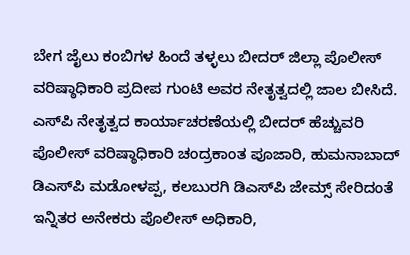ಬೇಗ ಜೈಲು ಕಂಬಿಗಳ ಹಿಂದೆ ತಳ್ಳಲು ಬೀದರ್‌ ಜಿಲ್ಲಾ ಪೊಲೀಸ್‌ ವರಿಷ್ಠಾಧಿಕಾರಿ ಪ್ರದೀಪ ಗುಂಟಿ ಅವರ ನೇತೃತ್ವದಲ್ಲಿ ಜಾಲ ಬೀಸಿದೆ. ಎಸ್‌ಪಿ ನೇತೃತ್ವದ ಕಾರ್ಯಾಚರಣೆಯಲ್ಲಿ ಬೀದರ್‌ ಹೆಚ್ಚುವರಿ ಪೊಲೀಸ್‌ ವರಿಷ್ಠಾಧಿಕಾರಿ ಚಂದ್ರಕಾಂತ ಪೂಜಾರಿ, ಹುಮನಾಬಾದ್‌ ಡಿಎಸ್‌ಪಿ ಮಡೋಳಪ್ಪ, ಕಲಬುರಗಿ ಡಿಎಸ್‌ಪಿ ಜೇಮ್ಸ್‌ ಸೇರಿದಂತೆ ಇನ್ನಿತರ ಅನೇಕರು ಪೊಲೀಸ್‌ ಅಧಿಕಾರಿ,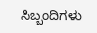ಸಿಬ್ಬಂದಿಗಳು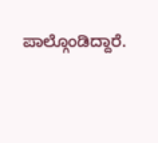ಪಾಲ್ಗೊಂಡಿದ್ದಾರೆ.